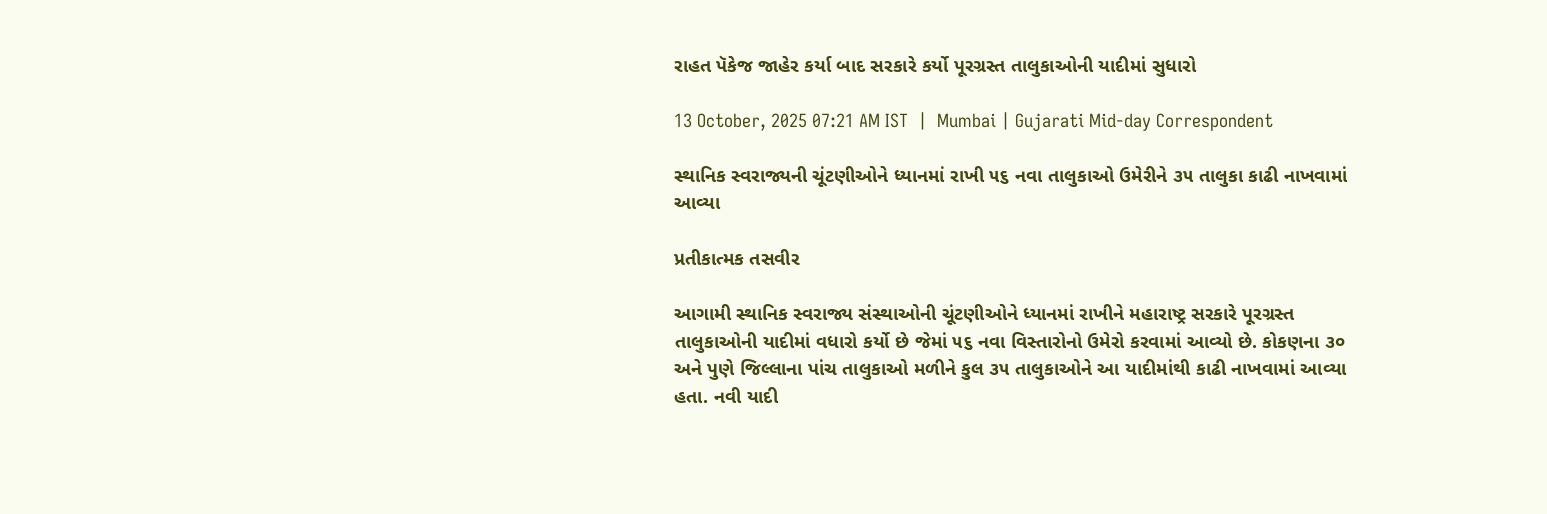રાહત પૅકેજ જાહેર કર્યા બાદ સરકારે કર્યો પૂરગ્રસ્ત તાલુકાઓની યાદીમાં સુધારો

13 October, 2025 07:21 AM IST  |  Mumbai | Gujarati Mid-day Correspondent

સ્થાનિક સ્વરાજ્યની ચૂંટણીઓને ધ્યાનમાં રાખી ૫૬ નવા તાલુકાઓ ઉમેરીને ૩૫ તાલુકા કાઢી નાખવામાં આવ્યા

પ્રતીકાત્મક તસવીર

આગામી સ્થાનિક સ્વરાજ્ય સંસ્થાઓની ચૂંટણીઓને ધ્યાનમાં રાખીને મહારાષ્ટ્ર સરકારે પૂરગ્રસ્ત તાલુકાઓની યાદીમાં વધારો કર્યો છે જેમાં ૫૬ નવા વિસ્તારોનો ઉમેરો કરવામાં આવ્યો છે. કોકણના ૩૦ અને પુણે જિલ્લાના પાંચ તાલુકાઓ મળીને કુલ ૩૫ તાલુકાઓને આ યાદીમાંથી કાઢી નાખવામાં આવ્યા હતા. નવી યાદી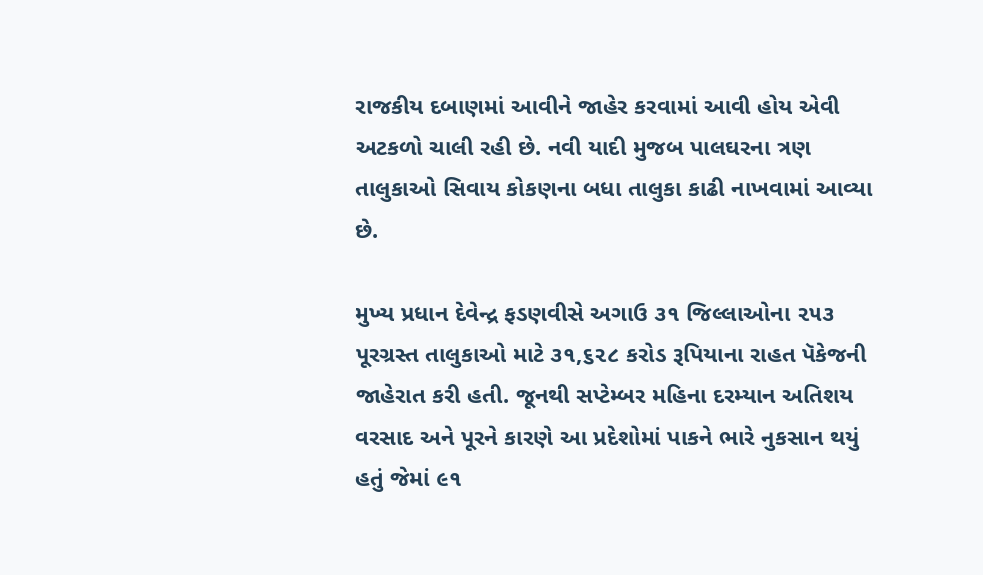રાજકીય દબાણમાં આવીને જાહેર કરવામાં આવી હોય એવી અટકળો ચાલી રહી છે. નવી યાદી મુજબ પાલઘરના ત્રણ તાલુકાઓ સિવાય કોકણના બધા તાલુકા કાઢી નાખવામાં આવ્યા છે.

મુખ્ય પ્રધાન દેવેન્દ્ર ફડણવીસે અગાઉ ૩૧ જિલ્લાઓના ૨૫૩ પૂરગ્રસ્ત તાલુકાઓ માટે ૩૧,૬૨૮ કરોડ રૂપિયાના રાહત પૅકેજની જાહેરાત કરી હતી. જૂનથી સપ્ટેમ્બર મહિના દરમ્યાન અતિશય વરસાદ અને પૂરને કારણે આ પ્રદેશોમાં પાકને ભારે નુકસાન થયું હતું જેમાં ૯૧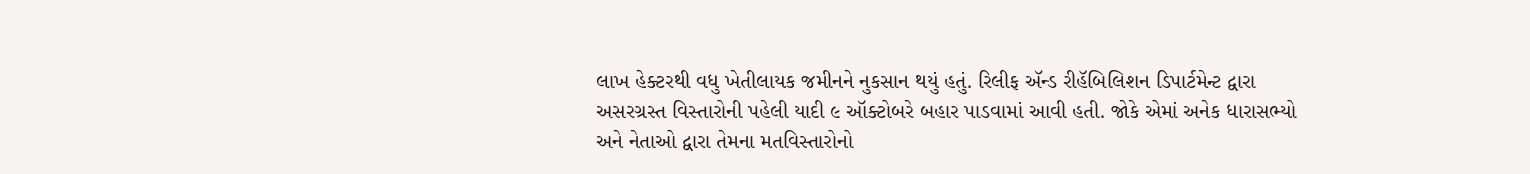લાખ હેક્ટરથી વધુ ખેતીલાયક જમીનને નુકસાન થયું હતું. રિલીફ ઍન્ડ રીહૅબિલિશન ડિપાર્ટમેન્ટ દ્વારા અસરગ્રસ્ત વિસ્તારોની પહેલી યાદી ૯ ઑક્ટોબરે બહાર પાડવામાં આવી હતી. જોકે એમાં અનેક ધારાસભ્યો અને નેતાઓ દ્વારા તેમના મતવિસ્તારોનો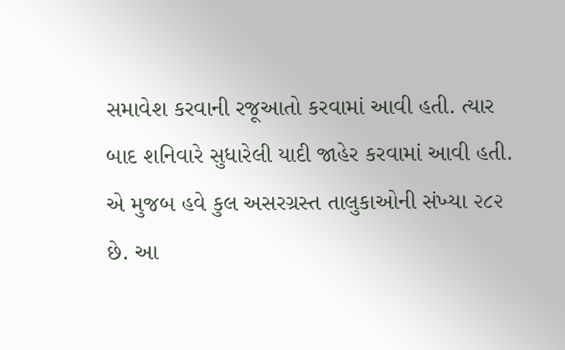સમાવેશ કરવાની રજૂઆતો કરવામાં આવી હતી. ત્યાર બાદ શનિવારે સુધારેલી યાદી જાહેર કરવામાં આવી હતી. એ મુજબ હવે કુલ અસરગ્રસ્ત તાલુકાઓની સંખ્યા ૨૮૨ છે. આ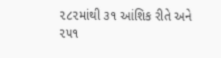૨૮૨માંથી ૩૧ આંશિક રીતે અને ૨૫૧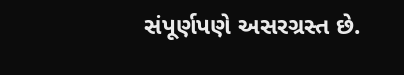સંપૂર્ણપણે અસરગ્રસ્ત છે.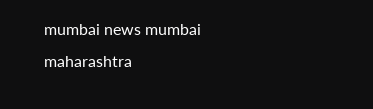mumbai news mumbai maharashtra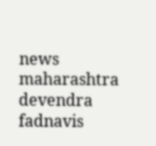news maharashtra devendra fadnavis